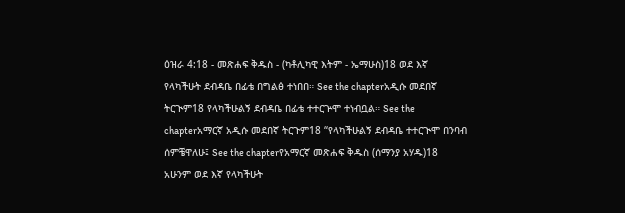ዕዝራ 4:18 - መጽሐፍ ቅዱስ - (ካቶሊካዊ እትም - ኤማሁስ)18 ወደ እኛ የላካችሁት ደብዳቤ በፊቴ በግልፅ ተነበበ። See the chapterአዲሱ መደበኛ ትርጒም18 የላካችሁልኝ ደብዳቤ በፊቴ ተተርጕሞ ተነብቧል። See the chapterአማርኛ አዲሱ መደበኛ ትርጉም18 “የላካችሁልኝ ደብዳቤ ተተርጒሞ በንባብ ሰምቼዋለሁ፤ See the chapterየአማርኛ መጽሐፍ ቅዱስ (ሰማንያ አሃዱ)18 አሁንም ወደ እኛ የላካችሁት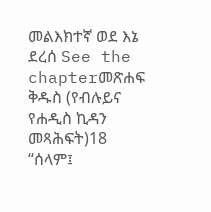መልእክተኛ ወደ እኔ ደረሰ See the chapterመጽሐፍ ቅዱስ (የብሉይና የሐዲስ ኪዳን መጻሕፍት)18 “ሰላም፤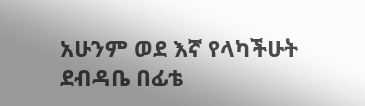አሁንም ወደ እኛ የላካችሁት ደብዳቤ በፊቴ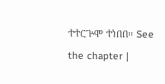ተተርጕሞ ተነበበ። See the chapter |